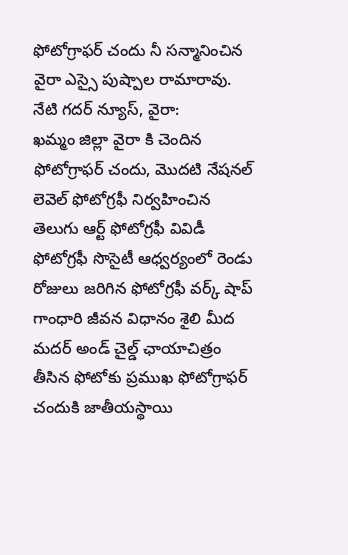ఫోటోగ్రాఫర్ చందు నీ సన్మానించిన వైరా ఎస్సై పుష్పాల రామారావు.
నేటి గదర్ న్యూస్, వైరా:
ఖమ్మం జిల్లా వైరా కి చెందిన ఫోటోగ్రాఫర్ చందు, మొదటి నేషనల్ లెవెల్ ఫోటోగ్రఫీ నిర్వహించిన తెలుగు ఆర్ట్ ఫోటోగ్రఫీ వివిడీ ఫోటోగ్రఫీ సొసైటీ ఆధ్వర్యంలో రెండు రోజులు జరిగిన ఫోటోగ్రఫీ వర్క్ షాప్ గాంధారి జీవన విధానం శైలి మీద మదర్ అండ్ చైల్డ్ ఛాయాచిత్రం తీసిన ఫోటోకు ప్రముఖ ఫోటోగ్రాఫర్ చందుకి జాతీయస్థాయి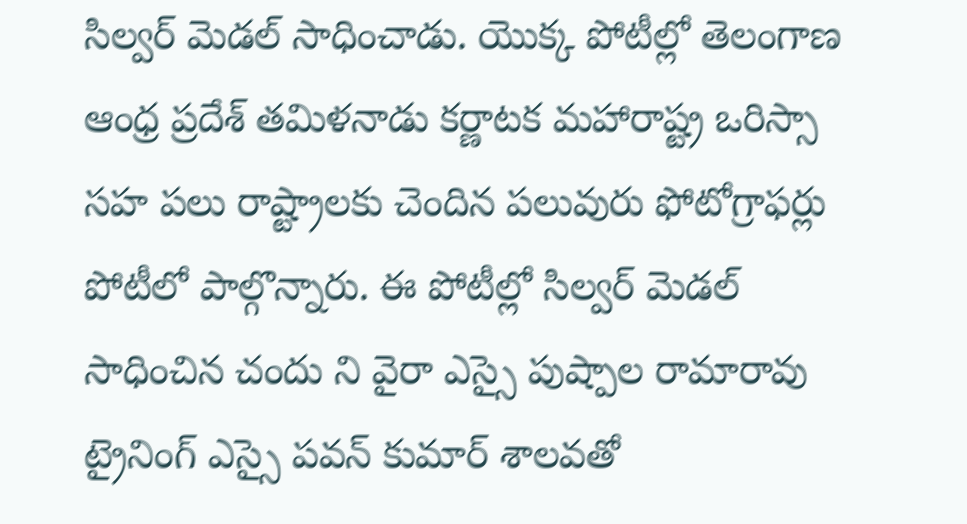సిల్వర్ మెడల్ సాధించాడు. యొక్క పోటీల్లో తెలంగాణ ఆంధ్ర ప్రదేశ్ తమిళనాడు కర్ణాటక మహారాష్ట్ర ఒరిస్సా సహ పలు రాష్ట్రాలకు చెందిన పలువురు ఫోటోగ్రాఫర్లు పోటీలో పాల్గొన్నారు. ఈ పోటీల్లో సిల్వర్ మెడల్ సాధించిన చందు ని వైరా ఎస్సై పుష్పాల రామారావు ట్రైనింగ్ ఎస్సై పవన్ కుమార్ శాలవతో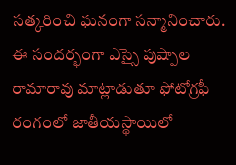సత్కరించి ఘనంగా సన్మానించారు. ఈ సందర్భంగా ఎస్సై పుష్పాల రామారావు మాట్లాడుతూ ఫోటోగ్రఫీ రంగంలో జాతీయస్థాయిలో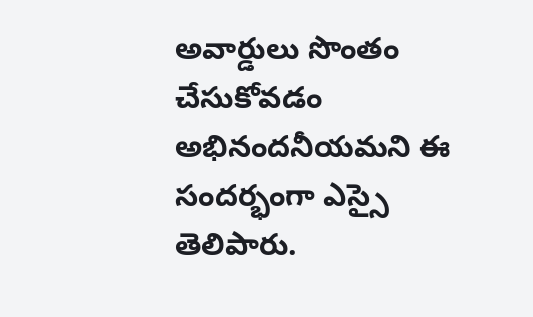అవార్డులు సొంతం చేసుకోవడం అభినందనీయమని ఈ సందర్భంగా ఎస్సై తెలిపారు.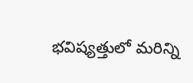భవిష్యత్తులో మరిన్ని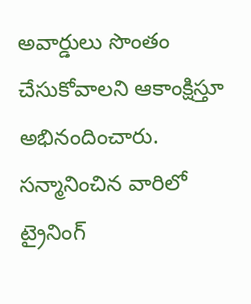అవార్డులు సొంతం చేసుకోవాలని ఆకాంక్షిస్తూ అభినందించారు. సన్మానించిన వారిలో ట్రైనింగ్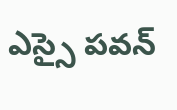ఎస్సై పవన్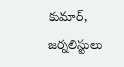కుమార్, జర్నలిస్టులు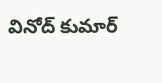వినోద్ కుమార్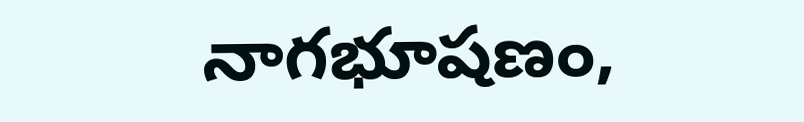నాగభూషణం,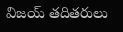విజయ్ తదితరులు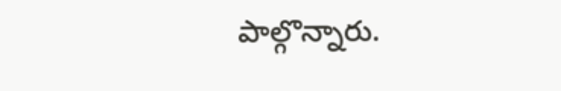పాల్గొన్నారు.